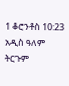1 ቆሮንቶስ 10:23 አዲስ ዓለም ትርጉም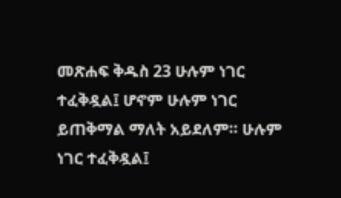መጽሐፍ ቅዱስ 23 ሁሉም ነገር ተፈቅዷል፤ ሆኖም ሁሉም ነገር ይጠቅማል ማለት አይደለም። ሁሉም ነገር ተፈቅዷል፤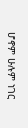ሆኖም ሁሉም ነገር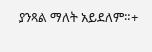ያንጻል ማለት አይደለም።+